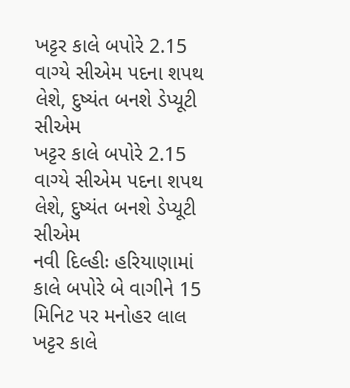ખટ્ટર કાલે બપોરે 2.15 વાગ્યે સીએમ પદના શપથ લેશે, દુષ્યંત બનશે ડેપ્યૂટી સીએમ
ખટ્ટર કાલે બપોરે 2.15 વાગ્યે સીએમ પદના શપથ લેશે, દુષ્યંત બનશે ડેપ્યૂટી સીએમ
નવી દિલ્હીઃ હરિયાણામાં કાલે બપોરે બે વાગીને 15 મિનિટ પર મનોહર લાલ ખટ્ટર કાલે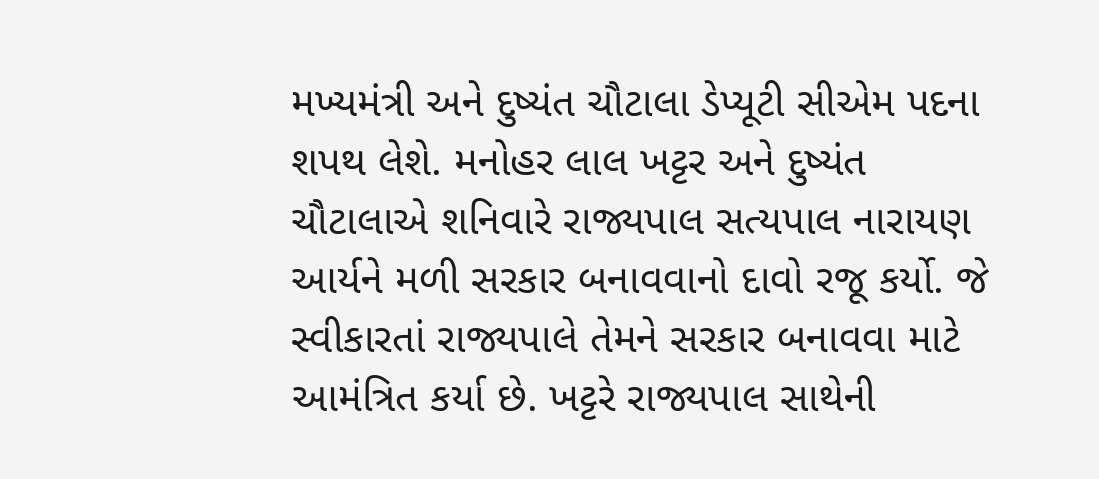મખ્યમંત્રી અને દુષ્યંત ચૌટાલા ડેપ્યૂટી સીએમ પદના શપથ લેશે. મનોહર લાલ ખટ્ટર અને દુષ્યંત ચૌટાલાએ શનિવારે રાજ્યપાલ સત્યપાલ નારાયણ આર્યને મળી સરકાર બનાવવાનો દાવો રજૂ કર્યો. જે સ્વીકારતાં રાજ્યપાલે તેમને સરકાર બનાવવા માટે આમંત્રિત કર્યા છે. ખટ્ટરે રાજ્યપાલ સાથેની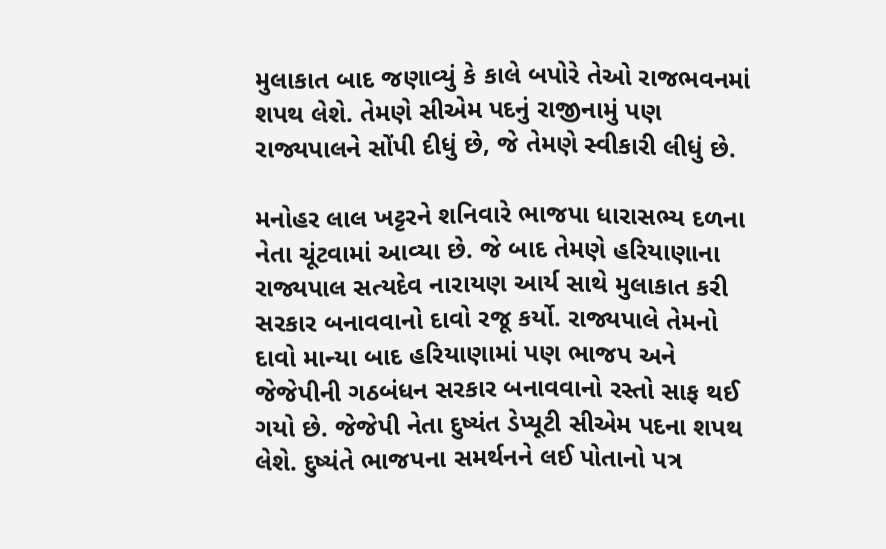મુલાકાત બાદ જણાવ્યું કે કાલે બપોરે તેઓ રાજભવનમાં શપથ લેશે. તેમણે સીએમ પદનું રાજીનામું પણ રાજ્યપાલને સોંપી દીધું છે, જે તેમણે સ્વીકારી લીધું છે.

મનોહર લાલ ખટ્ટરને શનિવારે ભાજપા ધારાસભ્ય દળના નેતા ચૂંટવામાં આવ્યા છે. જે બાદ તેમણે હરિયાણાના રાજ્યપાલ સત્યદેવ નારાયણ આર્ય સાથે મુલાકાત કરી સરકાર બનાવવાનો દાવો રજૂ કર્યો. રાજ્યપાલે તેમનો દાવો માન્યા બાદ હરિયાણામાં પણ ભાજપ અને જેજેપીની ગઠબંધન સરકાર બનાવવાનો રસ્તો સાફ થઈ ગયો છે. જેજેપી નેતા દુષ્યંત ડેપ્યૂટી સીએમ પદના શપથ લેશે. દુષ્યંતે ભાજપના સમર્થનને લઈ પોતાનો પત્ર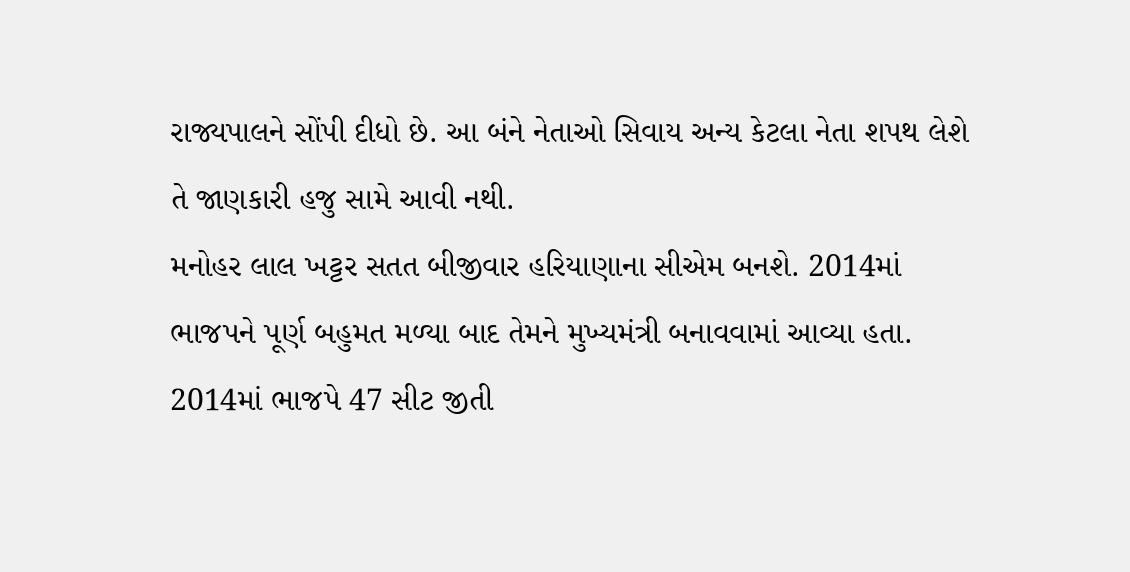રાજ્યપાલને સોંપી દીધો છે. આ બંને નેતાઓ સિવાય અન્ય કેટલા નેતા શપથ લેશે તે જાણકારી હજુ સામે આવી નથી.
મનોહર લાલ ખટ્ટર સતત બીજીવાર હરિયાણાના સીએમ બનશે. 2014માં ભાજપને પૂર્ણ બહુમત મળ્યા બાદ તેમને મુખ્યમંત્રી બનાવવામાં આવ્યા હતા. 2014માં ભાજપે 47 સીટ જીતી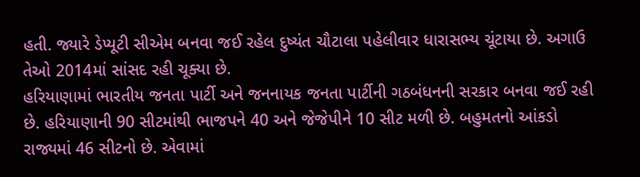હતી. જ્યારે ડેપ્યૂટી સીએમ બનવા જઈ રહેલ દુષ્યંત ચૌટાલા પહેલીવાર ધારાસભ્ય ચૂંટાયા છે. અગાઉ તેઓ 2014માં સાંસદ રહી ચૂક્યા છે.
હરિયાણામાં ભારતીય જનતા પાર્ટી અને જનનાયક જનતા પાર્ટીની ગઠબંધનની સરકાર બનવા જઈ રહી છે. હરિયાણાની 90 સીટમાંથી ભાજપને 40 અને જેજેપીને 10 સીટ મળી છે. બહુમતનો આંકડો રાજ્યમાં 46 સીટનો છે. એવામાં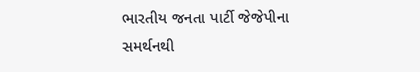ભારતીય જનતા પાર્ટી જેજેપીના સમર્થનથી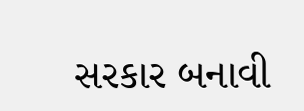સરકાર બનાવી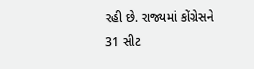રહી છે. રાજ્યમાં કોંગ્રેસને 31 સીટ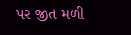પર જીત મળી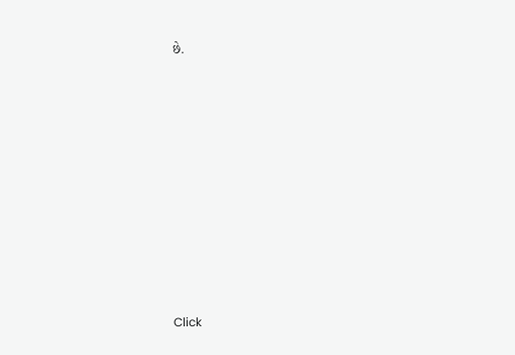છે.












Click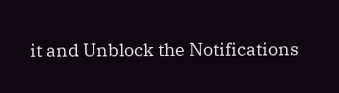it and Unblock the Notifications